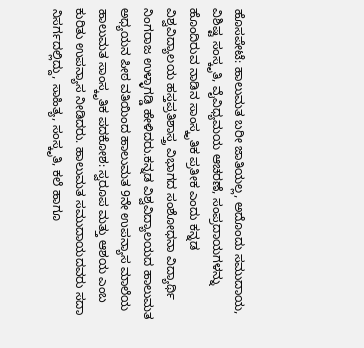ಹೊಸಪೇಟೆ: ಹಾಲುಮತ ಬರೀ ಜಾತಿಯಲ್ಲ, ಅದೊಂದು ಸಮುದಾಯ, ವಿಶಿಷ್ಟ ಸಂಸ್ಕೃತಿ, ವೈವಿಧ್ಯಮಯ ಆಚರಣೆ, ಸಂಪ್ರದಾಯಗಳನ್ನು ಹೊಂದಿರುವ ನಾಡಿನ ಸಾಂಸ್ಕೃತಿಕ ಪ್ರತೀಕ ಎಂದು ಕನ್ನಡ ವಿಶ್ವವಿದ್ಯಾಲಯ ಹಸ್ತಪ್ರತಿಶಾಸ್ತ್ರ ವಿಭಾಗದ ಸಂಶೋಧನಾ ವಿದ್ಯಾರ್ಥಿ ನಿಂಗರಾಜ ಉಳ್ಳಾಗಡ್ಡಿ ಹೇಳಿದರು.ಕನ್ನಡ ವಿಶ್ವವಿದ್ಯಾಲಯದ ಹಾಲುಮತ ಅಧ್ಯಯನ ಪೀಠ ವತಿಯಿಂದ ಹಾಲುಮತ 9ನೇ ಉಪನ್ಯಾಸ ಮಾಲೆಯ ಹಾಲುಮತ ಸಾಂಸ್ಕೃತಿಕ ಪದಕೋಶ: ಸ್ವರೂಪ ಮತ್ತು ಆಶಯ ಎಂಬ ಕುರಿತು ಉಪನ್ಯಾಸ ನೀಡಿದರು. ಹಾಲುಮತ ಸಮುದಾಯದವರು ಸದಾ ನಿಸರ್ಗದಲ್ಲಿದ್ದು, ಸಾಹಿತ್ಯ, ಸಂಸ್ಕೃತಿ, ಕಲೆ ಹಾಗೂ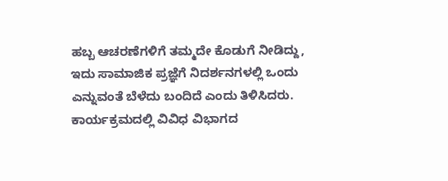ಹಬ್ಬ ಆಚರಣೆಗಳಿಗೆ ತಮ್ಮದೇ ಕೊಡುಗೆ ನೀಡಿದ್ದು, ಇದು ಸಾಮಾಜಿಕ ಪ್ರಜ್ಞೆಗೆ ನಿದರ್ಶನಗಳಲ್ಲಿ ಒಂದು ಎನ್ನುವಂತೆ ಬೆಳೆದು ಬಂದಿದೆ ಎಂದು ತಿಳಿಸಿದರು.
ಕಾರ್ಯಕ್ರಮದಲ್ಲಿ ವಿವಿಧ ವಿಭಾಗದ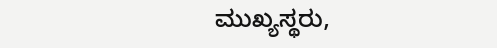ಮುಖ್ಯಸ್ಥರು,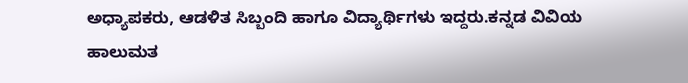ಅಧ್ಯಾಪಕರು, ಆಡಳಿತ ಸಿಬ್ಬಂದಿ ಹಾಗೂ ವಿದ್ಯಾರ್ಥಿಗಳು ಇದ್ದರು.ಕನ್ನಡ ವಿವಿಯ ಹಾಲುಮತ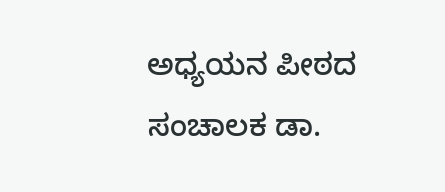ಅಧ್ಯಯನ ಪೀಠದ ಸಂಚಾಲಕ ಡಾ.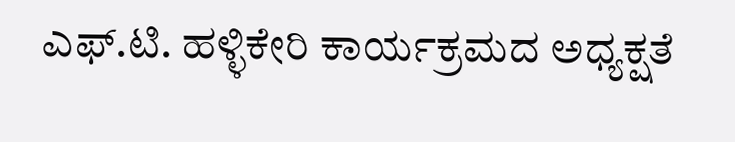ಎಫ್.ಟಿ. ಹಳ್ಳಿಕೇರಿ ಕಾರ್ಯಕ್ರಮದ ಅಧ್ಯಕ್ಷತೆ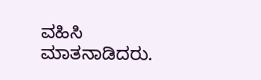ವಹಿಸಿ ಮಾತನಾಡಿದರು.